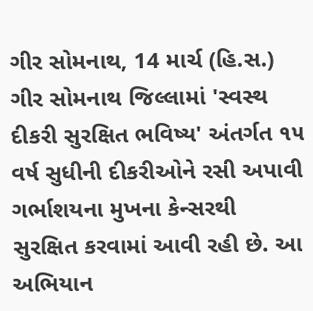ગીર સોમનાથ, 14 માર્ચ (હિ.સ.) ગીર સોમનાથ જિલ્લામાં 'સ્વસ્થ દીકરી સુરક્ષિત ભવિષ્ય' અંતર્ગત ૧૫ વર્ષ સુધીની દીકરીઓને રસી અપાવી ગર્ભાશયના મુખના કેન્સરથી સુરક્ષિત કરવામાં આવી રહી છે. આ અભિયાન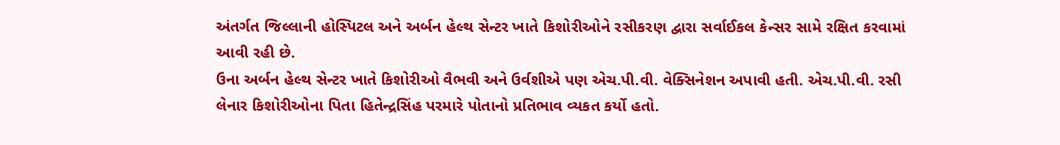અંતર્ગત જિલ્લાની હોસ્પિટલ અને અર્બન હેલ્થ સેન્ટર ખાતે કિશોરીઓને રસીકરણ દ્વારા સર્વાઈકલ કેન્સર સામે રક્ષિત કરવામાં આવી રહી છે.
ઉના અર્બન હેલ્થ સેન્ટર ખાતે કિશોરીઓ વૈભવી અને ઉર્વશીએ પણ એચ.પી.વી. વેક્સિનેશન અપાવી હતી. એચ.પી.વી. રસી લેનાર કિશોરીઓના પિતા હિતેન્દ્રસિંહ પરમારે પોતાનો પ્રતિભાવ વ્યકત કર્યો હતો.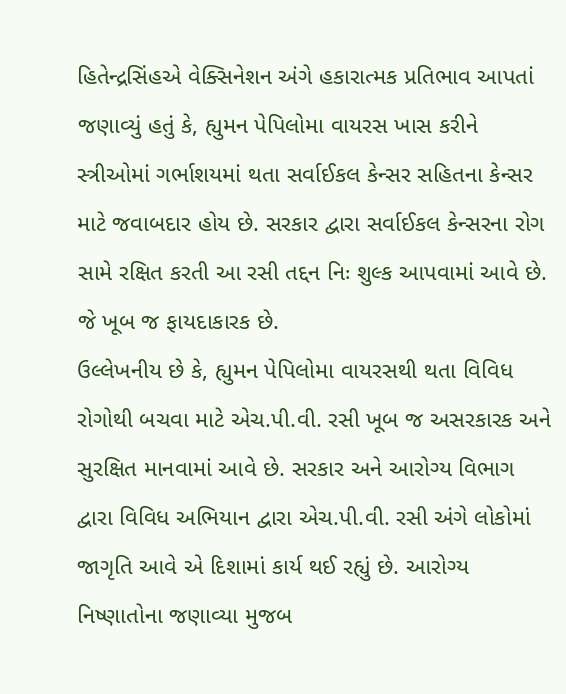હિતેન્દ્રસિંહએ વેક્સિનેશન અંગે હકારાત્મક પ્રતિભાવ આપતાં જણાવ્યું હતું કે, હ્યુમન પેપિલોમા વાયરસ ખાસ કરીને સ્ત્રીઓમાં ગર્ભાશયમાં થતા સર્વાઈકલ કેન્સર સહિતના કેન્સર માટે જવાબદાર હોય છે. સરકાર દ્વારા સર્વાઈકલ કેન્સરના રોગ સામે રક્ષિત કરતી આ રસી તદ્દન નિઃ શુલ્ક આપવામાં આવે છે. જે ખૂબ જ ફાયદાકારક છે.
ઉલ્લેખનીય છે કે, હ્યુમન પેપિલોમા વાયરસથી થતા વિવિધ રોગોથી બચવા માટે એચ.પી.વી. રસી ખૂબ જ અસરકારક અને સુરક્ષિત માનવામાં આવે છે. સરકાર અને આરોગ્ય વિભાગ દ્વારા વિવિધ અભિયાન દ્વારા એચ.પી.વી. રસી અંગે લોકોમાં જાગૃતિ આવે એ દિશામાં કાર્ય થઈ રહ્યું છે. આરોગ્ય નિષ્ણાતોના જણાવ્યા મુજબ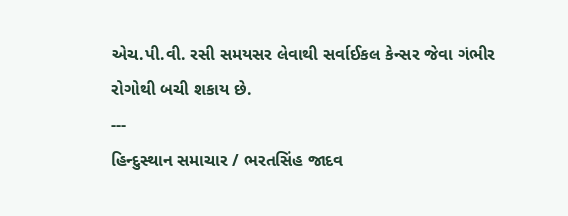એચ.પી.વી. રસી સમયસર લેવાથી સર્વાઈકલ કેન્સર જેવા ગંભીર રોગોથી બચી શકાય છે.
---
હિન્દુસ્થાન સમાચાર / ભરતસિંહ જાદવ